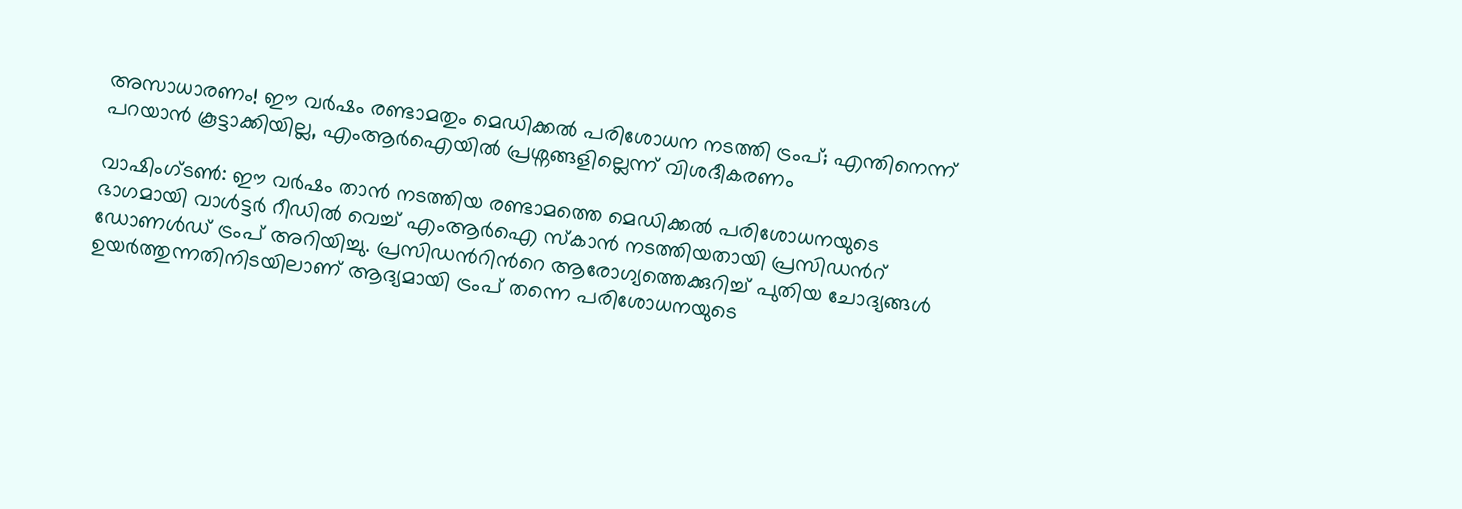അസാധാരണം! ഈ വർഷം രണ്ടാമതും മെഡിക്കൽ പരിശോധന നടത്തി ട്രംപ്; എന്തിനെന്ന് പറയാൻ കൂട്ടാക്കിയില്ല, എംആർഐയിൽ പ്രശ്നങ്ങളില്ലെന്ന് വിശദീകരണം

വാഷിംഗ്ടൺ: ഈ വർഷം താൻ നടത്തിയ രണ്ടാമത്തെ മെഡിക്കൽ പരിശോധനയുടെ ഭാഗമായി വാൾട്ടർ റീഡിൽ വെച്ച് എംആർഐ സ്കാൻ നടത്തിയതായി പ്രസിഡന്‍റ് ഡോണൾഡ് ട്രംപ് അറിയിച്ചു. പ്രസിഡന്‍റിന്‍റെ ആരോഗ്യത്തെക്കുറിച്ച് പുതിയ ചോദ്യങ്ങൾ ഉയർത്തുന്നതിനിടയിലാണ് ആദ്യമായി ട്രംപ് തന്നെ പരിശോധനയുടെ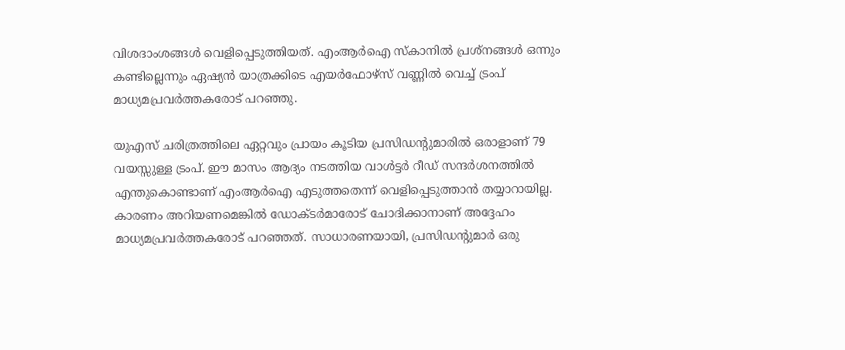വിശദാംശങ്ങൾ വെളിപ്പെടുത്തിയത്. എംആര്‍ഐ സ്കാനിൽ പ്രശ്നങ്ങൾ ഒന്നും കണ്ടില്ലെന്നും ഏഷ്യൻ യാത്രക്കിടെ എയർഫോഴ്‌സ് വണ്ണിൽ വെച്ച് ട്രംപ് മാധ്യമപ്രവർത്തകരോട് പറഞ്ഞു.

യുഎസ് ചരിത്രത്തിലെ ഏറ്റവും പ്രായം കൂടിയ പ്രസിഡന്‍റുമാരിൽ ഒരാളാണ് 79 വയസ്സുള്ള ട്രംപ്. ഈ മാസം ആദ്യം നടത്തിയ വാൾട്ടർ റീഡ് സന്ദർശനത്തിൽ എന്തുകൊണ്ടാണ് എംആർഐ എടുത്തതെന്ന് വെളിപ്പെടുത്താൻ തയ്യാറായില്ല. കാരണം അറിയണമെങ്കിൽ ഡോക്ടർമാരോട് ചോദിക്കാനാണ് അദ്ദേഹം മാധ്യമപ്രവർത്തകരോട് പറഞ്ഞത്. സാധാരണയായി, പ്രസിഡന്‍റുമാർ ഒരു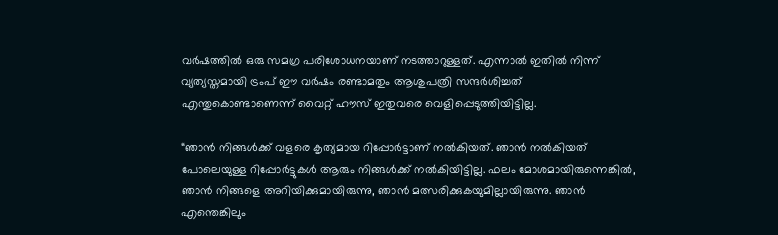വർഷത്തിൽ ഒരു സമഗ്ര പരിശോധനയാണ് നടത്താറുള്ളത്. എന്നാൽ ഇതിൽ നിന്ന് വ്യത്യസ്തമായി ട്രംപ് ഈ വർഷം രണ്ടാമതും ആശുപത്രി സന്ദർശിച്ചത് എന്തുകൊണ്ടാണെന്ന് വൈറ്റ് ഹൗസ് ഇതുവരെ വെളിപ്പെടുത്തിയിട്ടില്ല.

“ഞാൻ നിങ്ങൾക്ക് വളരെ കൃത്യമായ റിപ്പോർട്ടാണ് നൽകിയത്. ഞാൻ നൽകിയത് പോലെയുള്ള റിപ്പോർട്ടുകൾ ആരും നിങ്ങൾക്ക് നൽകിയിട്ടില്ല. ഫലം മോശമായിരുന്നെങ്കിൽ, ഞാൻ നിങ്ങളെ അറിയിക്കുമായിരുന്നു, ഞാൻ മത്സരിക്കുകയുമില്ലായിരുന്നു. ഞാൻ എന്തെങ്കിലും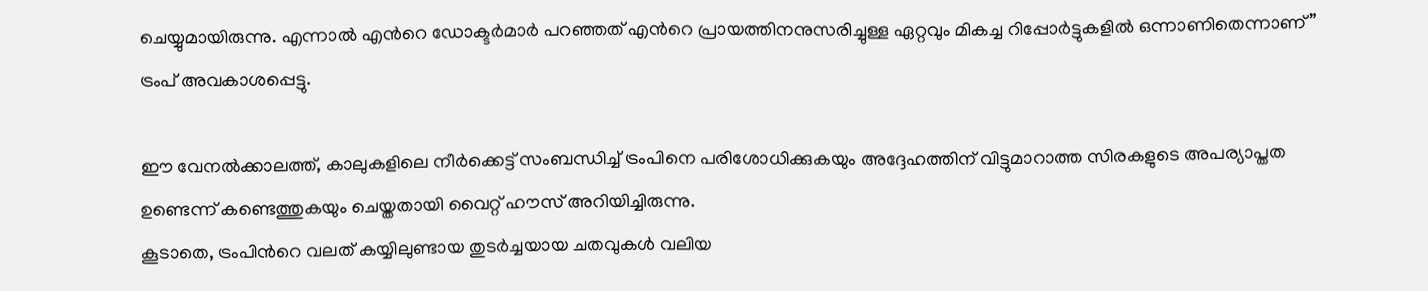ചെയ്യുമായിരുന്നു. എന്നാൽ എന്‍റെ ഡോക്ടർമാർ പറഞ്ഞത് എന്‍റെ പ്രായത്തിനനുസരിച്ചുള്ള ഏറ്റവും മികച്ച റിപ്പോർട്ടുകളിൽ ഒന്നാണിതെന്നാണ്” ട്രംപ് അവകാശപ്പെട്ടു.

ഈ വേനൽക്കാലത്ത്, കാലുകളിലെ നീർക്കെട്ട് സംബന്ധിച്ച് ട്രംപിനെ പരിശോധിക്കുകയും അദ്ദേഹത്തിന് വിട്ടുമാറാത്ത സിരകളുടെ അപര്യാപ്തത ഉണ്ടെന്ന് കണ്ടെത്തുകയും ചെയ്തതായി വൈറ്റ് ഹൗസ് അറിയിച്ചിരുന്നു.
കൂടാതെ, ട്രംപിന്‍റെ വലത് കയ്യിലുണ്ടായ തുടർച്ചയായ ചതവുകൾ വലിയ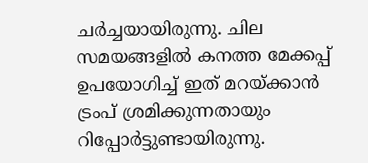ചർച്ചയായിരുന്നു. ചില സമയങ്ങളിൽ കനത്ത മേക്കപ്പ് ഉപയോഗിച്ച് ഇത് മറയ്ക്കാൻ ട്രംപ് ശ്രമിക്കുന്നതായും റിപ്പോർട്ടുണ്ടായിരുന്നു.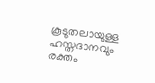കൂടുതലായുള്ള ഹസ്തദാനവും രക്തം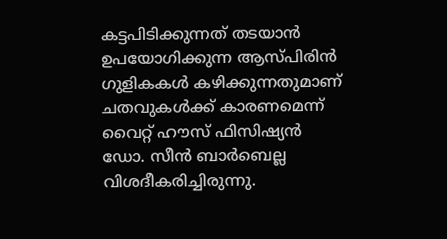കട്ടപിടിക്കുന്നത് തടയാൻ ഉപയോഗിക്കുന്ന ആസ്പിരിൻ ഗുളികകൾ കഴിക്കുന്നതുമാണ് ചതവുകൾക്ക് കാരണമെന്ന് വൈറ്റ് ഹൗസ് ഫിസിഷ്യൻ ഡോ. സീൻ ബാർബെല്ല വിശദീകരിച്ചിരുന്നു.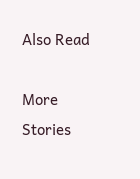Also Read

More Stories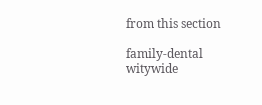from this section

family-dental
witywide